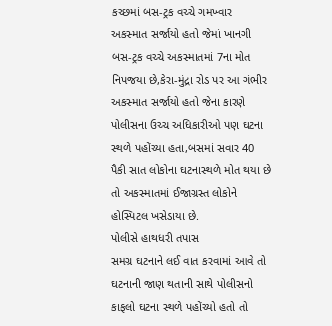કચ્છમાં બસ-ટ્રક વચ્ચે ગમખ્વાર અકસ્માત સર્જાયો હતો જેમાં ખાનગી બસ-ટ્રક વચ્ચે અકસ્માતમાં 7ના મોત નિપજયા છે,કેરા-મુંદ્રા રોડ પર આ ગંભીર અકસ્માત સર્જાયો હતો જેના કારણે પોલીસના ઉચ્ચ અધિકારીઓ પણ ઘટના સ્થળે પહોંચ્યા હતા,બસમાં સવાર 40 પૈકી સાત લોકોના ઘટનાસ્થળે મોત થયા છે તો અકસ્માતમાં ઈજાગ્રસ્ત લોકોને હોસ્પિટલ ખસેડાયા છે.
પોલીસે હાથધરી તપાસ
સમગ્ર ઘટનાને લઈ વાત કરવામાં આવે તો ઘટનાની જાણ થતાની સાથે પોલીસનો કાફલો ઘટના સ્થળે પહોંચ્યો હતો તો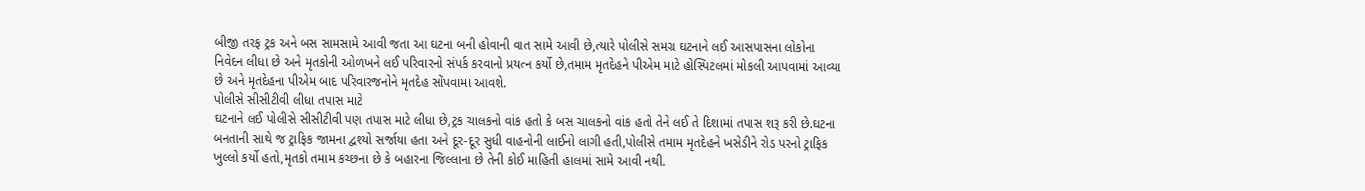બીજી તરફ ટ્રક અને બસ સામસામે આવી જતા આ ઘટના બની હોવાની વાત સામે આવી છે,ત્યારે પોલીસે સમગ્ર ઘટનાને લઈ આસપાસના લોકોના નિવેદન લીધા છે અને મૃતકોની ઓળખને લઈ પરિવારનો સંપર્ક કરવાનો પ્રયત્ન કર્યો છે,તમામ મૃતદેહને પીએમ માટે હોસ્પિટલમાં મોકલી આપવામાં આવ્યા છે અને મૃતદેહના પીએમ બાદ પરિવારજનોને મૃતદેહ સોંપવામા આવશે.
પોલીસે સીસીટીવી લીધા તપાસ માટે
ઘટનાને લઈ પોલીસે સીસીટીવી પણ તપાસ માટે લીધા છે,ટ્રક ચાલકનો વાંક હતો કે બસ ચાલકનો વાંક હતો તેને લઈ તે દિશામાં તપાસ શરૂ કરી છે.ઘટના બનતાની સાથે જ ટ્રાફિક જામના દ્વશ્યો સર્જાયા હતા અને દૂર-દૂર સુધી વાહનોની લાઈનો લાગી હતી,પોલીસે તમામ મૃતદેહને ખસેડીને રોડ પરનો ટ્રાફિક ખુલ્લો કર્યો હતો,મૃતકો તમામ કચ્છના છે કે બહારના જિલ્લાના છે તેની કોઈ માહિતી હાલમાં સામે આવી નથી.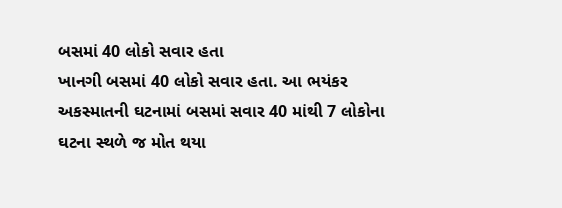બસમાં 40 લોકો સવાર હતા
ખાનગી બસમાં 40 લોકો સવાર હતા. આ ભયંકર અકસ્માતની ઘટનામાં બસમાં સવાર 40 માંથી 7 લોકોના ઘટના સ્થળે જ મોત થયા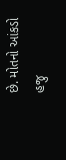છે. મોતનો આંકડો હજુ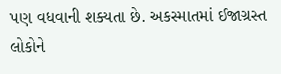પણ વધવાની શક્યતા છે. અકસ્માતમાં ઈજાગ્રસ્ત લોકોને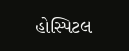હોસ્પિટલ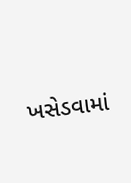ખસેડવામાં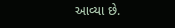આવ્યા છે.